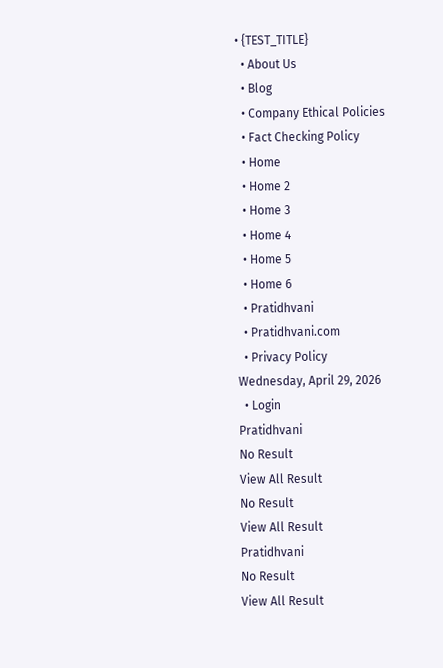• {TEST_TITLE}
  • About Us
  • Blog
  • Company Ethical Policies
  • Fact Checking Policy
  • Home
  • Home 2
  • Home 3
  • Home 4
  • Home 5
  • Home 6
  • Pratidhvani
  • Pratidhvani.com
  • Privacy Policy
Wednesday, April 29, 2026
  • Login
Pratidhvani
No Result
View All Result
No Result
View All Result
Pratidhvani
No Result
View All Result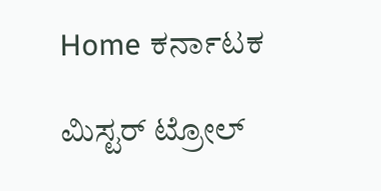Home ಕರ್ನಾಟಕ

ಮಿ‌ಸ್ಟರ್‌ ಟ್ರೋಲ್‌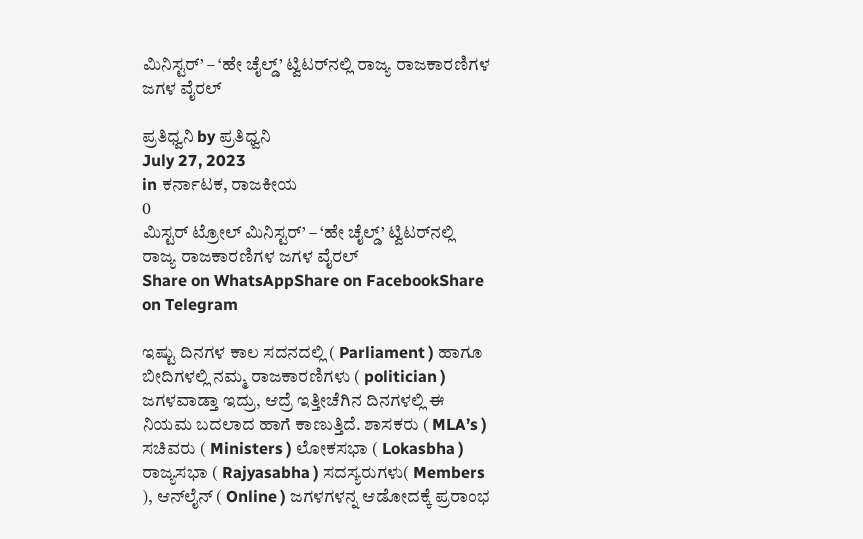ಮಿನಿಸ್ಟರ್‌’ – ‘ಹೇ ಚೈಲ್ಡ್‌’ ಟ್ವಿಟರ್‌ನಲ್ಲಿ ರಾಜ್ಯ ರಾಜಕಾರಣಿಗಳ ಜಗಳ ವೈರಲ್‌

ಪ್ರತಿಧ್ವನಿ by ಪ್ರತಿಧ್ವನಿ
July 27, 2023
in ಕರ್ನಾಟಕ, ರಾಜಕೀಯ
0
ಮಿ‌ಸ್ಟರ್‌ ಟ್ರೋಲ್‌ ಮಿನಿಸ್ಟರ್‌’ – ‘ಹೇ ಚೈಲ್ಡ್‌’ ಟ್ವಿಟರ್‌ನಲ್ಲಿ ರಾಜ್ಯ ರಾಜಕಾರಣಿಗಳ ಜಗಳ ವೈರಲ್‌
Share on WhatsAppShare on FacebookShare on Telegram

ಇಷ್ಟು ದಿನಗಳ ಕಾಲ ಸದನದಲ್ಲಿ ( Parliament ) ಹಾಗೂ ಬೀದಿಗಳಲ್ಲಿ ನಮ್ಮ ರಾಜಕಾರಣಿಗಳು ( politician ) ಜಗಳವಾಡ್ತಾ ಇದ್ರು, ಆದ್ರೆ ಇತ್ತೀಚೆಗಿನ ದಿನಗಳಲ್ಲಿ ಈ ನಿಯಮ ಬದಲಾದ ಹಾಗೆ ಕಾಣುತ್ತಿದೆ. ಶಾಸಕರು ( MLA’s ) ಸಚಿವರು ( Ministers ) ಲೋಕಸಭಾ ( Lokasbha ) ರಾಜ್ಯಸಭಾ ( Rajyasabha ) ಸದಸ್ಯರುಗಳು( Members ), ಆನ್‌ಲೈನ್‌ ( Online ) ಜಗಳಗಳನ್ನ ಆಡೋದಕ್ಕೆ ಪ್ರರಾಂಭ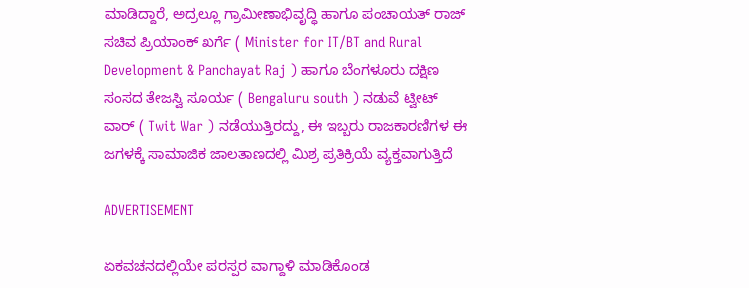ಮಾಡಿದ್ದಾರೆ, ಅದ್ರಲ್ಲೂ ಗ್ರಾಮೀಣಾಭಿವೃದ್ಧಿ ಹಾಗೂ ಪಂಚಾಯತ್‌ ರಾಜ್‌ ಸಚಿವ ಪ್ರಿಯಾಂಕ್‌ ಖರ್ಗೆ ( Minister for IT/BT and Rural Development & Panchayat Raj ) ಹಾಗೂ ಬೆಂಗಳೂರು ದಕ್ಷಿಣ ಸಂಸದ ತೇಜಸ್ವಿ ಸೂರ್ಯ ( Bengaluru south ) ನಡುವೆ ಟ್ವೀಟ್‌ ವಾರ್‌ ( Twit War ) ನಡೆಯುತ್ತಿರದ್ದು, ಈ ಇಬ್ಬರು ರಾಜಕಾರಣಿಗಳ ಈ ಜಗಳಕ್ಕೆ ಸಾಮಾಜಿಕ ಜಾಲತಾಣದಲ್ಲಿ ಮಿಶ್ರ ಪ್ರತಿಕ್ರಿಯೆ ವ್ಯಕ್ತವಾಗುತ್ತಿದೆ

ADVERTISEMENT

ಏಕವಚನದಲ್ಲಿಯೇ ಪರಸ್ಪರ ವಾಗ್ದಾಳಿ ಮಾಡಿಕೊಂಡ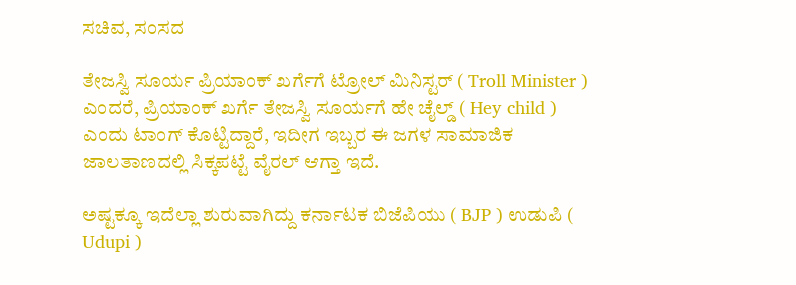ಸಚಿವ, ಸಂಸದ

ತೇಜಸ್ವಿ ಸೂರ್ಯ ಪ್ರಿಯಾಂಕ್‌ ಖರ್ಗೆಗೆ ಟ್ರೋಲ್‌ ಮಿನಿಸ್ಟರ್‌ ( Troll Minister ) ಎಂದರೆ, ಪ್ರಿಯಾಂಕ್‌ ಖರ್ಗೆ ತೇಜಸ್ವಿ ಸೂರ್ಯಗೆ ಹೇ ಚೈಲ್ಡ್‌ ( Hey child ) ಎಂದು ಟಾಂಗ್‌ ಕೊಟ್ಟಿದ್ದಾರೆ, ಇದೀಗ ಇಬ್ಬರ ಈ ಜಗಳ ಸಾಮಾಜಿಕ ಜಾಲತಾಣದಲ್ಲಿ ಸಿಕ್ಕಪಟ್ಟೆ ವೈರಲ್‌ ಆಗ್ತಾ ಇದೆ.

ಅಷ್ಟಕ್ಕೂ ಇದೆಲ್ಲಾ ಶುರುವಾಗಿದ್ದು ಕರ್ನಾಟಕ ಬಿಜೆಪಿಯು ( BJP ) ಉಡುಪಿ ( Udupi )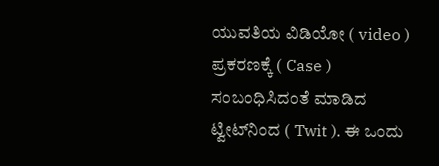ಯುವತಿಯ ವಿಡಿಯೋ ( video ) ಪ್ರಕರಣಕ್ಕೆ ( Case ) ಸಂಬಂಧಿಸಿದಂತೆ ಮಾಡಿದ ಟ್ವೀಟ್‌ನಿಂದ ( Twit ). ಈ ಒಂದು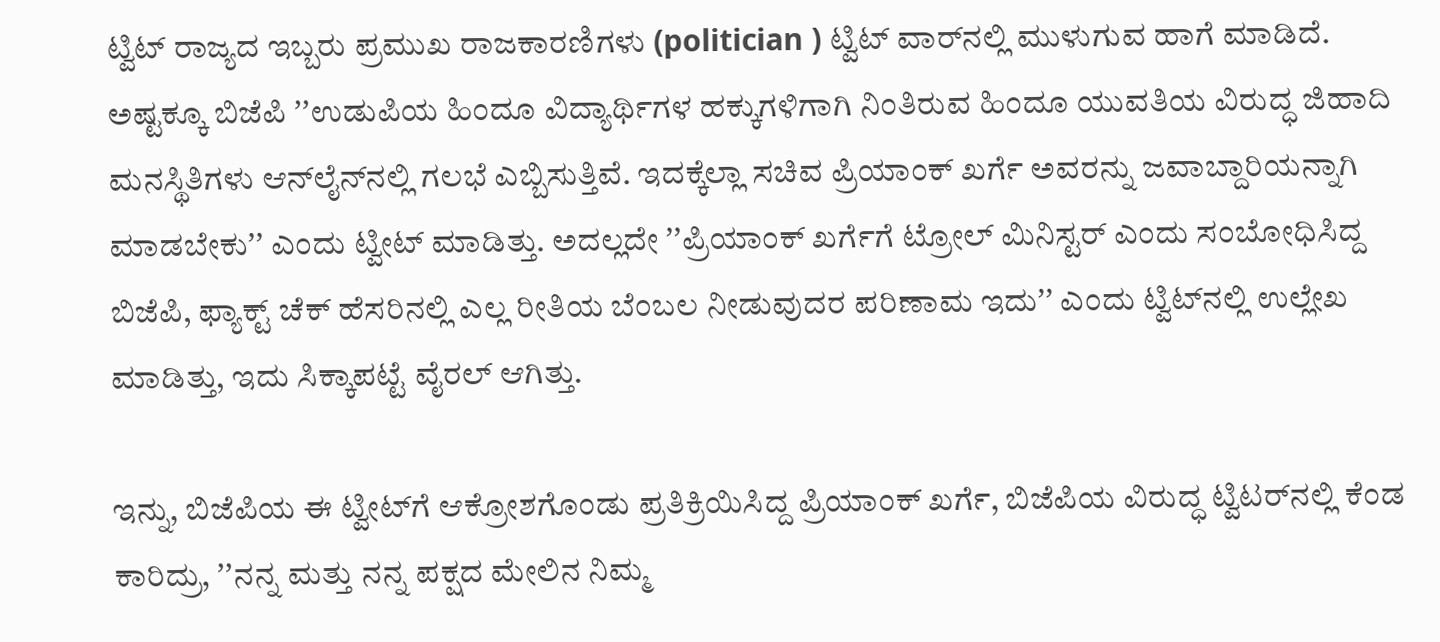ಟ್ವಿಟ್‌ ರಾಜ್ಯದ ಇಬ್ಬರು ಪ್ರಮುಖ ರಾಜಕಾರಣಿಗಳು (politician ) ಟ್ವಿಟ್‌ ವಾರ್‌ನಲ್ಲಿ ಮುಳುಗುವ ಹಾಗೆ ಮಾಡಿದೆ. ಅಷ್ಟಕ್ಕೂ ಬಿಜೆಪಿ ʼʼಉಡುಪಿಯ ಹಿಂದೂ ವಿದ್ಯಾರ್ಥಿಗಳ ಹಕ್ಕುಗಳಿಗಾಗಿ ನಿಂತಿರುವ ಹಿಂದೂ ಯುವತಿಯ ವಿರುದ್ಧ ಜಿಹಾದಿ ಮನಸ್ಥಿತಿಗಳು ಆನ್‌ಲೈನ್‌ನಲ್ಲಿ ಗಲಭೆ ಎಬ್ಬಿಸುತ್ತಿವೆ. ಇದಕ್ಕೆಲ್ಲಾ ಸಚಿವ ಪ್ರಿಯಾಂಕ್‌ ಖರ್ಗೆ ಅವರನ್ನು ಜವಾಬ್ದಾರಿಯನ್ನಾಗಿ ಮಾಡಬೇಕುʼʼ ಎಂದು ಟ್ವೀಟ್‌ ಮಾಡಿತ್ತು. ಅದಲ್ಲದೇ ʼʼಪ್ರಿಯಾಂಕ್‌ ಖರ್ಗೆಗೆ ಟ್ರೋಲ್‌ ಮಿನಿಸ್ಟರ್‌ ಎಂದು ಸಂಬೋಧಿಸಿದ್ದ ಬಿಜೆಪಿ, ಫ್ಯಾಕ್ಟ್‌ ಚೆಕ್‌ ಹೆಸರಿನಲ್ಲಿ ಎಲ್ಲ ರೀತಿಯ ಬೆಂಬಲ ನೀಡುವುದರ ಪರಿಣಾಮ ಇದುʼʼ ಎಂದು ಟ್ವಿಟ್‌ನಲ್ಲಿ ಉಲ್ಲೇಖ ಮಾಡಿತ್ತು, ಇದು ಸಿಕ್ಕಾಪಟ್ಟೆ ವೈರಲ್‌ ಆಗಿತ್ತು.

ಇನ್ನು, ಬಿಜೆಪಿಯ ಈ ಟ್ವೀಟ್‌ಗೆ ಆಕ್ರೋಶಗೊಂಡು ಪ್ರತಿಕ್ರಿಯಿಸಿದ್ದ ಪ್ರಿಯಾಂಕ್‌ ಖರ್ಗೆ, ಬಿಜೆಪಿಯ ವಿರುದ್ಧ ಟ್ವಿಟರ್‌ನಲ್ಲಿ ಕೆಂಡ ಕಾರಿದ್ರು, ʼʼನನ್ನ ಮತ್ತು ನನ್ನ ಪಕ್ಷದ ಮೇಲಿನ ನಿಮ್ಮ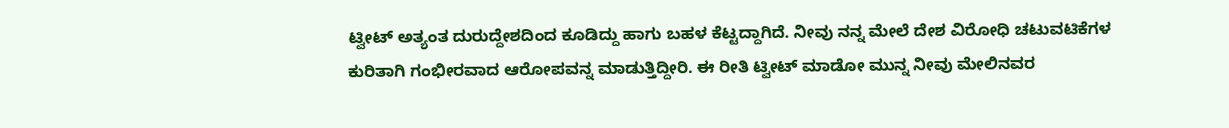ಟ್ವೀಟ್ ಅತ್ಯಂತ ದುರುದ್ದೇಶದಿಂದ ಕೂಡಿದ್ದು ಹಾಗು ಬಹಳ ಕೆಟ್ಟದ್ದಾಗಿದೆ. ನೀವು ನನ್ನ ಮೇಲೆ ದೇಶ ವಿರೋಧಿ ಚಟುವಟಿಕೆಗಳ ಕುರಿತಾಗಿ ಗಂಭೀರವಾದ ಆರೋಪವನ್ನ ಮಾಡುತ್ತಿದ್ದೀರಿ. ಈ ರೀತಿ ಟ್ವೀಟ್‌ ಮಾಡೋ ಮುನ್ನ ನೀವು ಮೇಲಿನವರ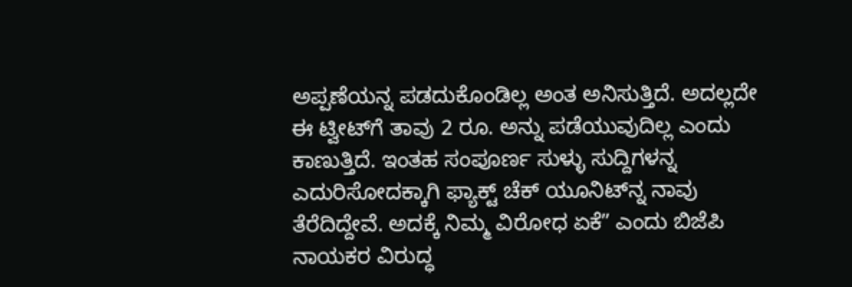ಅಪ್ಪಣೆಯನ್ನ ಪಡದುಕೊಂಡಿಲ್ಲ ಅಂತ ಅನಿಸುತ್ತಿದೆ. ಅದಲ್ಲದೇ ಈ ಟ್ವೀಟ್‌ಗೆ ತಾವು 2 ರೂ. ಅನ್ನು ಪಡೆಯುವುದಿಲ್ಲ ಎಂದು ಕಾಣುತ್ತಿದೆ. ಇಂತಹ ಸಂಪೂರ್ಣ ಸುಳ್ಳು ಸುದ್ದಿಗಳನ್ನ ಎದುರಿಸೋದಕ್ಕಾಗಿ ಫ್ಯಾಕ್ಟ್‌ ಚೆಕ್‌ ಯೂನಿಟ್‌ನ್ನ ನಾವು ತೆರೆದಿದ್ದೇವೆ. ಅದಕ್ಕೆ ನಿಮ್ಮ ವಿರೋಧ ಏಕೆʼʼ ಎಂದು ಬಿಜೆಪಿ ನಾಯಕರ ವಿರುದ್ಧ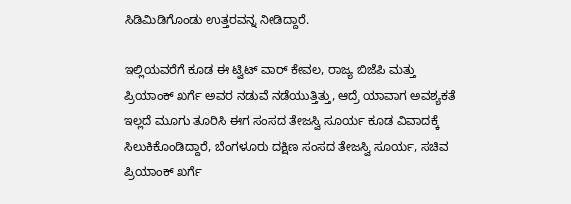ಸಿಡಿಮಿಡಿಗೊಂಡು ಉತ್ತರವನ್ನ ನೀಡಿದ್ದಾರೆ.

ಇಲ್ಲಿಯವರೆಗೆ ಕೂಡ ಈ ಟ್ವಿಟ್‌ ವಾರ್‌ ಕೇವಲ, ರಾಜ್ಯ ಬಿಜೆಪಿ ಮತ್ತು ಪ್ರಿಯಾಂಕ್‌ ಖರ್ಗೆ ಅವರ ನಡುವೆ ನಡೆಯುತ್ತಿತ್ತು, ಆದ್ರೆ ಯಾವಾಗ ಅವಶ್ಯಕತೆ ಇಲ್ಲದೆ ಮೂಗು ತೂರಿಸಿ ಈಗ ಸಂಸದ ತೇಜಸ್ವಿ ಸೂರ್ಯ ಕೂಡ ವಿವಾದಕ್ಕೆ ಸಿಲುಕಿಕೊಂಡಿದ್ದಾರೆ, ಬೆಂಗಳೂರು ದಕ್ಷಿಣ ಸಂಸದ ತೇಜಸ್ವಿ ಸೂರ್ಯ, ಸಚಿವ ಪ್ರಿಯಾಂಕ್‌ ಖರ್ಗೆ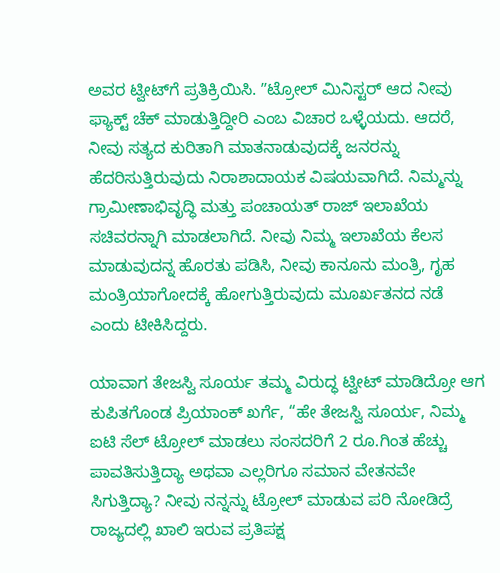ಅವರ ಟ್ವೀಟ್‌ಗೆ ಪ್ರತಿಕ್ರಿಯಿಸಿ. ʼʼಟ್ರೋಲ್‌ ಮಿನಿಸ್ಟರ್‌ ಆದ ನೀವು ಫ್ಯಾಕ್ಟ್‌ ಚೆಕ್‌ ಮಾಡುತ್ತಿದ್ದೀರಿ ಎಂಬ ವಿಚಾರ ಒಳ್ಳೆಯದು. ಆದರೆ, ನೀವು ಸತ್ಯದ ಕುರಿತಾಗಿ ಮಾತನಾಡುವುದಕ್ಕೆ ಜನರನ್ನು ಹೆದರಿಸುತ್ತಿರುವುದು ನಿರಾಶಾದಾಯಕ ವಿಷಯವಾಗಿದೆ. ನಿಮ್ಮನ್ನು ಗ್ರಾಮೀಣಾಭಿವೃದ್ಧಿ ಮತ್ತು ಪಂಚಾಯತ್‌ ರಾಜ್‌ ಇಲಾಖೆಯ ಸಚಿವರನ್ನಾಗಿ ಮಾಡಲಾಗಿದೆ. ನೀವು ನಿಮ್ಮ ಇಲಾಖೆಯ ಕೆಲಸ ಮಾಡುವುದನ್ನ ಹೊರತು ಪಡಿಸಿ, ನೀವು ಕಾನೂನು ಮಂತ್ರಿ, ಗೃಹ ಮಂತ್ರಿಯಾಗೋದಕ್ಕೆ ಹೋಗುತ್ತಿರುವುದು ಮೂರ್ಖತನದ ನಡೆ ಎಂದು ಟೀಕಿಸಿದ್ದರು.

ಯಾವಾಗ ತೇಜಸ್ವಿ ಸೂರ್ಯ ತಮ್ಮ ವಿರುದ್ಧ ಟ್ವೀಟ್‌ ಮಾಡಿದ್ರೋ ಆಗ ಕುಪಿತಗೊಂಡ ಪ್ರಿಯಾಂಕ್‌ ಖರ್ಗೆ, “ಹೇ ತೇಜಸ್ವಿ ಸೂರ್ಯ, ನಿಮ್ಮ ಐಟಿ ಸೆಲ್‌ ಟ್ರೋಲ್‌ ಮಾಡಲು ಸಂಸದರಿಗೆ 2 ರೂ.ಗಿಂತ ಹೆಚ್ಚು ಪಾವತಿಸುತ್ತಿದ್ಯಾ ಅಥವಾ ಎಲ್ಲರಿಗೂ ಸಮಾನ ವೇತನವೇ ಸಿಗುತ್ತಿದ್ಯಾ? ನೀವು ನನ್ನನ್ನು ಟ್ರೋಲ್ ಮಾಡುವ ಪರಿ ನೋಡಿದ್ರೆ ರಾಜ್ಯದಲ್ಲಿ ಖಾಲಿ ಇರುವ ಪ್ರತಿಪಕ್ಷ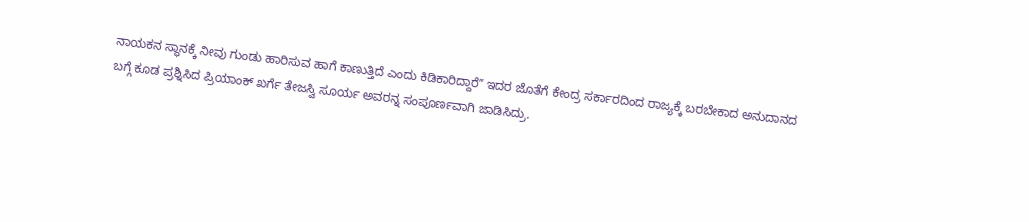ನಾಯಕನ ಸ್ಥಾನಕ್ಕೆ ನೀವು ಗುಂಡು ಹಾರಿಸುವ ಹಾಗೆ ಕಾಣುತ್ತಿದೆ ಎಂದು ಕಿಡಿಕಾರಿದ್ದಾರೆʼʼ ಇದರ ಜೊತೆಗೆ ಕೇಂದ್ರ ಸರ್ಕಾರದಿಂದ ರಾಜ್ಯಕ್ಕೆ ಬರಬೇಕಾದ ಅನುದಾನದ ಬಗ್ಗೆ ಕೂಡ ಪ್ರಶ್ನಿಸಿದ ಪ್ರಿಯಾಂಕ್‌ ಖರ್ಗೆ ತೇಜಸ್ವಿ ಸೂರ್ಯ ಅವರನ್ನ ಸಂಪೂರ್ಣವಾಗಿ ಜಾಡಿಸಿದ್ರು.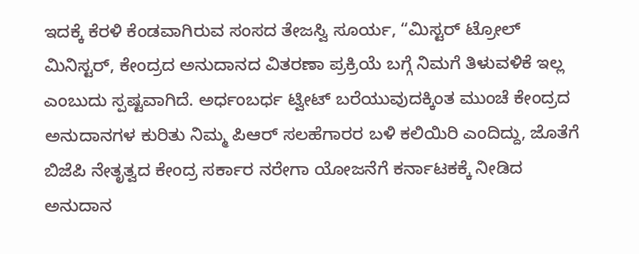ಇದಕ್ಕೆ ಕೆರಳಿ ಕೆಂಡವಾಗಿರುವ ಸಂಸದ ತೇಜಸ್ವಿ ಸೂರ್ಯ, “ಮಿಸ್ಟರ್‌ ಟ್ರೋಲ್‌ ಮಿನಿಸ್ಟರ್‌, ಕೇಂದ್ರದ ಅನುದಾನದ ವಿತರಣಾ ಪ್ರಕ್ರಿಯೆ ಬಗ್ಗೆ ನಿಮಗೆ ತಿಳುವಳಿಕೆ ಇಲ್ಲ ಎಂಬುದು ಸ್ಪಷ್ಟವಾಗಿದೆ. ಅರ್ಧಂಬರ್ಧ ಟ್ವೀಟ್‌ ಬರೆಯುವುದಕ್ಕಿಂತ ಮುಂಚೆ ಕೇಂದ್ರದ ಅನುದಾನಗಳ ಕುರಿತು ನಿಮ್ಮ ಪಿಆರ್‌ ಸಲಹೆಗಾರರ ಬಳಿ ಕಲಿಯಿರಿ ಎಂದಿದ್ದು, ಜೊತೆಗೆ ಬಿಜೆಪಿ ನೇತೃತ್ವದ ಕೇಂದ್ರ ಸರ್ಕಾರ ನರೇಗಾ ಯೋಜನೆಗೆ ಕರ್ನಾಟಕಕ್ಕೆ ನೀಡಿದ ಅನುದಾನ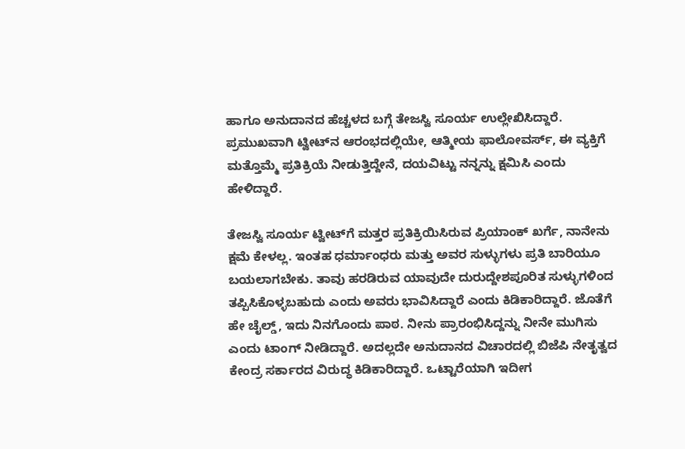ಹಾಗೂ ಅನುದಾನದ ಹೆಚ್ಚಳದ ಬಗ್ಗೆ ತೇಜಸ್ವಿ ಸೂರ್ಯ ಉಲ್ಲೇಖಿಸಿದ್ದಾರೆ. ಪ್ರಮುಖವಾಗಿ ಟ್ವೀಟ್‌ನ ಆರಂಭದಲ್ಲಿಯೇ, ಆತ್ಮೀಯ ಫಾಲೋವರ್ಸ್‌, ಈ ವ್ಯಕ್ತಿಗೆ ಮತ್ತೊಮ್ಮೆ ಪ್ರತಿಕ್ರಿಯೆ ನೀಡುತ್ತಿದ್ದೇನೆ, ದಯವಿಟ್ಟು ನನ್ನನ್ನು ಕ್ಷಮಿಸಿ ಎಂದು ಹೇಳಿದ್ದಾರೆ.

ತೇಜಸ್ವಿ ಸೂರ್ಯ ಟ್ವೀಟ್‌ಗೆ ಮತ್ತರ ಪ್ರತಿಕ್ರಿಯಿಸಿರುವ ಪ್ರಿಯಾಂಕ್‌ ಖರ್ಗೆ, ನಾನೇನು ಕ್ಷಮೆ ಕೇಳಲ್ಲ. ಇಂತಹ ಧರ್ಮಾಂಧರು ಮತ್ತು ಅವರ ಸುಳ್ಳುಗಳು ಪ್ರತಿ ಬಾರಿಯೂ ಬಯಲಾಗಬೇಕು. ತಾವು ಹರಡಿರುವ ಯಾವುದೇ ದುರುದ್ದೇಶಪೂರಿತ ಸುಳ್ಳುಗಳಿಂದ ತಪ್ಪಿಸಿಕೊಳ್ಳಬಹುದು ಎಂದು ಅವರು ಭಾವಿಸಿದ್ದಾರೆ ಎಂದು ಕಿಡಿಕಾರಿದ್ದಾರೆ. ಜೊತೆಗೆ ಹೇ ಚೈಲ್ಡ್‌, ಇದು ನಿನಗೊಂದು ಪಾಠ. ನೀನು ಪ್ರಾರಂಭಿಸಿದ್ದನ್ನು ನೀನೇ ಮುಗಿಸು ಎಂದು ಟಾಂಗ್‌ ನೀಡಿದ್ದಾರೆ. ಅದಲ್ಲದೇ ಅನುದಾನದ ವಿಚಾರದಲ್ಲಿ ಬಿಜೆಪಿ ನೇತೃತ್ವದ ಕೇಂದ್ರ ಸರ್ಕಾರದ ವಿರುದ್ಧ ಕಿಡಿಕಾರಿದ್ದಾರೆ. ಒಟ್ಟಾರೆಯಾಗಿ ಇದೀಗ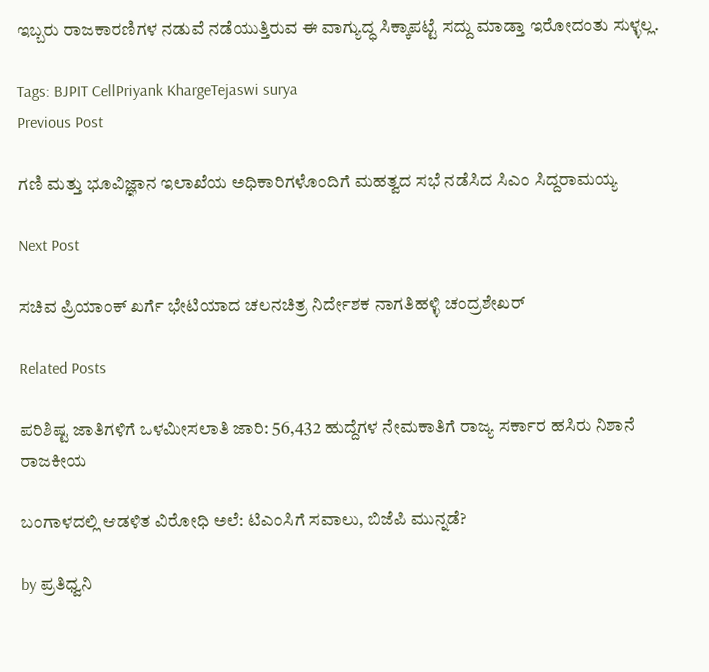ಇಬ್ಬರು ರಾಜಕಾರಣಿಗಳ ನಡುವೆ ನಡೆಯುತ್ತಿರುವ ಈ ವಾಗ್ಯುದ್ಧ ಸಿಕ್ಕಾಪಟ್ಟೆ ಸದ್ದು ಮಾಡ್ತಾ ಇರೋದಂತು ಸುಳ್ಳಲ್ಲ.

Tags: BJPIT CellPriyank KhargeTejaswi surya
Previous Post

ಗಣಿ ಮತ್ತು ಭೂವಿಜ್ಞಾನ ಇಲಾಖೆಯ ಅಧಿಕಾರಿಗಳೊಂದಿಗೆ ಮಹತ್ವದ ಸಭೆ ನಡೆಸಿದ ಸಿಎಂ ಸಿದ್ದರಾಮಯ್ಯ

Next Post

ಸಚಿವ ಪ್ರಿಯಾಂಕ್‌ ಖರ್ಗೆ ಭೇಟಿಯಾದ ಚಲನಚಿತ್ರ ನಿರ್ದೇಶಕ ನಾಗತಿಹಳ್ಳಿ ಚಂದ್ರಶೇಖರ್‌

Related Posts

ಪರಿಶಿಷ್ಟ ಜಾತಿಗಳಿಗೆ ಒಳಮೀಸಲಾತಿ ಜಾರಿ: 56,432 ಹುದ್ದೆಗಳ ನೇಮಕಾತಿಗೆ ರಾಜ್ಯ ಸರ್ಕಾರ ಹಸಿರು ನಿಶಾನೆ
ರಾಜಕೀಯ

ಬಂಗಾಳದಲ್ಲಿ ಆಡಳಿತ ವಿರೋಧಿ ಅಲೆ: ಟಿಎಂಸಿಗೆ ಸವಾಲು, ಬಿಜೆಪಿ ಮುನ್ನಡೆ?

by ಪ್ರತಿಧ್ವನಿ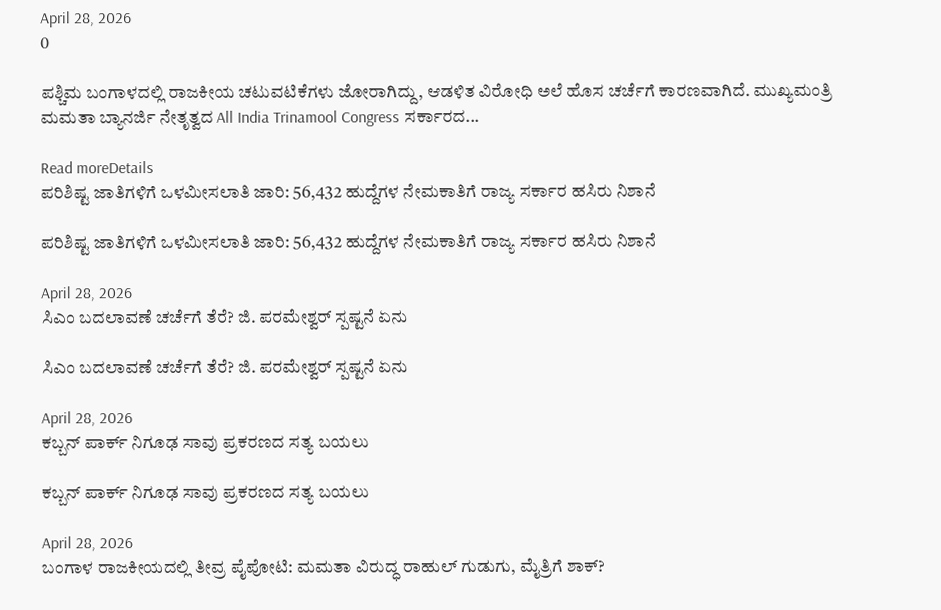April 28, 2026
0

ಪಶ್ಚಿಮ ಬಂಗಾಳದಲ್ಲಿ ರಾಜಕೀಯ ಚಟುವಟಿಕೆಗಳು ಜೋರಾಗಿದ್ದು, ಆಡಳಿತ ವಿರೋಧಿ ಅಲೆ ಹೊಸ ಚರ್ಚೆಗೆ ಕಾರಣವಾಗಿದೆ. ಮುಖ್ಯಮಂತ್ರಿ ಮಮತಾ ಬ್ಯಾನರ್ಜಿ ನೇತೃತ್ವದ All India Trinamool Congress ಸರ್ಕಾರದ...

Read moreDetails
ಪರಿಶಿಷ್ಟ ಜಾತಿಗಳಿಗೆ ಒಳಮೀಸಲಾತಿ ಜಾರಿ: 56,432 ಹುದ್ದೆಗಳ ನೇಮಕಾತಿಗೆ ರಾಜ್ಯ ಸರ್ಕಾರ ಹಸಿರು ನಿಶಾನೆ

ಪರಿಶಿಷ್ಟ ಜಾತಿಗಳಿಗೆ ಒಳಮೀಸಲಾತಿ ಜಾರಿ: 56,432 ಹುದ್ದೆಗಳ ನೇಮಕಾತಿಗೆ ರಾಜ್ಯ ಸರ್ಕಾರ ಹಸಿರು ನಿಶಾನೆ

April 28, 2026
ಸಿಎಂ ಬದಲಾವಣೆ ಚರ್ಚೆಗೆ ತೆರೆ? ಜಿ. ಪರಮೇಶ್ವರ್ ಸ್ಪಷ್ಟನೆ ಏನು

ಸಿಎಂ ಬದಲಾವಣೆ ಚರ್ಚೆಗೆ ತೆರೆ? ಜಿ. ಪರಮೇಶ್ವರ್ ಸ್ಪಷ್ಟನೆ ಏನು

April 28, 2026
ಕಬ್ಬನ್ ಪಾರ್ಕ್ ನಿಗೂಢ ಸಾವು ಪ್ರಕರಣದ ಸತ್ಯ ಬಯಲು

ಕಬ್ಬನ್ ಪಾರ್ಕ್ ನಿಗೂಢ ಸಾವು ಪ್ರಕರಣದ ಸತ್ಯ ಬಯಲು

April 28, 2026
ಬಂಗಾಳ ರಾಜಕೀಯದಲ್ಲಿ ತೀವ್ರ ಪೈಪೋಟಿ: ಮಮತಾ ವಿರುದ್ಧ ರಾಹುಲ್ ಗುಡುಗು, ಮೈತ್ರಿಗೆ ಶಾಕ್?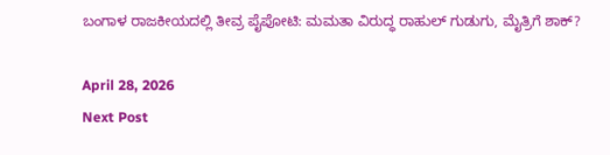ಬಂಗಾಳ ರಾಜಕೀಯದಲ್ಲಿ ತೀವ್ರ ಪೈಪೋಟಿ: ಮಮತಾ ವಿರುದ್ಧ ರಾಹುಲ್ ಗುಡುಗು, ಮೈತ್ರಿಗೆ ಶಾಕ್?

April 28, 2026
Next Post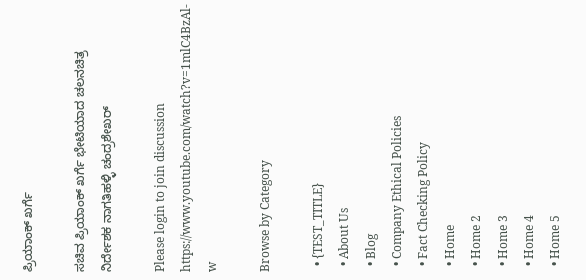ಪ್ರಿಯಾಂಕ್‌ ಖರ್ಗೆ

ಸಚಿವ ಪ್ರಿಯಾಂಕ್‌ ಖರ್ಗೆ ಭೇಟಿಯಾದ ಚಲನಚಿತ್ರ ನಿರ್ದೇಶಕ ನಾಗತಿಹಳ್ಳಿ ಚಂದ್ರಶೇಖರ್‌

Please login to join discussion
https://www.youtube.com/watch?v=1mlC4BzAl-w

Browse by Category

  • {TEST_TITLE}
  • About Us
  • Blog
  • Company Ethical Policies
  • Fact Checking Policy
  • Home
  • Home 2
  • Home 3
  • Home 4
  • Home 5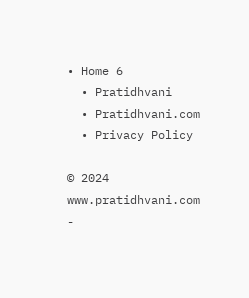• Home 6
  • Pratidhvani
  • Pratidhvani.com
  • Privacy Policy

© 2024 www.pratidhvani.com -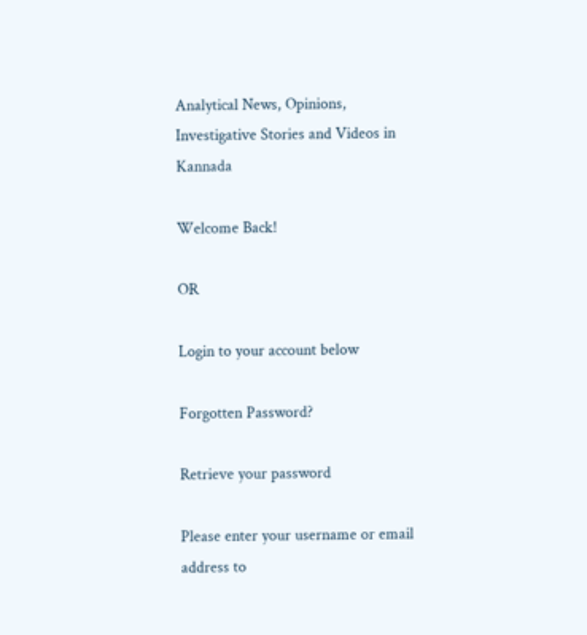Analytical News, Opinions, Investigative Stories and Videos in Kannada

Welcome Back!

OR

Login to your account below

Forgotten Password?

Retrieve your password

Please enter your username or email address to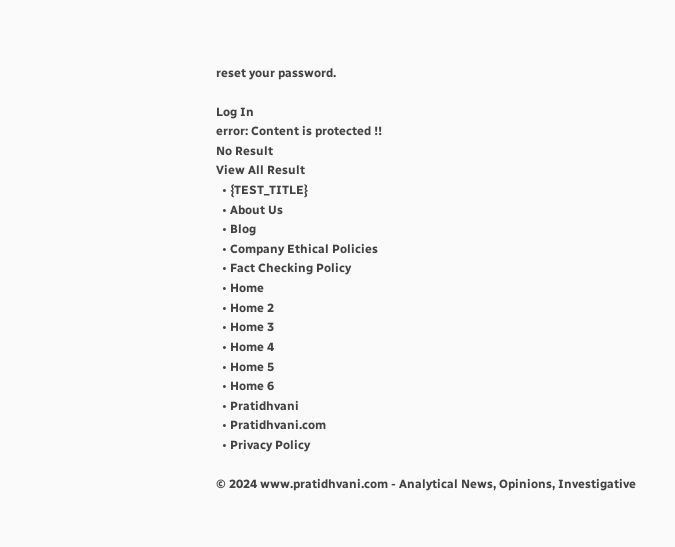reset your password.

Log In
error: Content is protected !!
No Result
View All Result
  • {TEST_TITLE}
  • About Us
  • Blog
  • Company Ethical Policies
  • Fact Checking Policy
  • Home
  • Home 2
  • Home 3
  • Home 4
  • Home 5
  • Home 6
  • Pratidhvani
  • Pratidhvani.com
  • Privacy Policy

© 2024 www.pratidhvani.com - Analytical News, Opinions, Investigative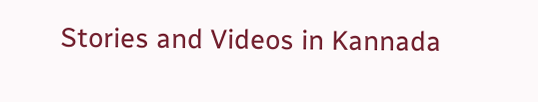Stories and Videos in Kannada